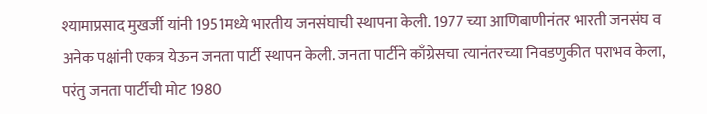श्यामाप्रसाद मुखर्जी यांनी 1951मध्ये भारतीय जनसंघाची स्थापना केली. 1977 च्या आणिबाणीनंतर भारती जनसंघ व अनेक पक्षांनी एकत्र येऊन जनता पार्टी स्थापन केली. जनता पार्टीने काँग्रेसचा त्यानंतरच्या निवडणुकीत पराभव केला, परंतु जनता पार्टीची मोट 1980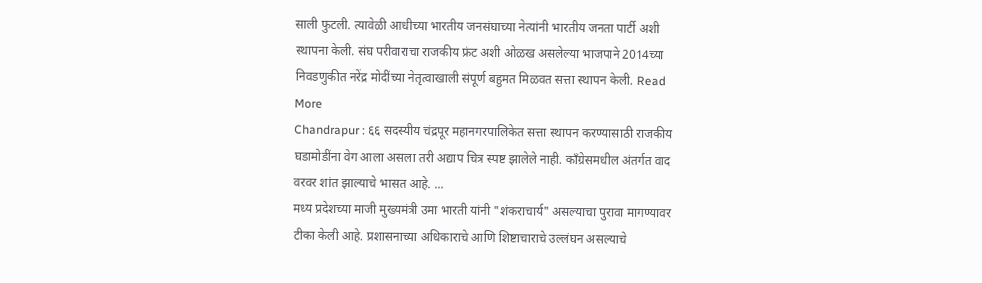साली फुटली. त्यावेळी आधीच्या भारतीय जनसंघाच्या नेत्यांनी भारतीय जनता पार्टी अशी स्थापना केली. संघ परीवाराचा राजकीय फ्रंट अशी ओळख असलेल्या भाजपाने 2014च्या निवडणुकीत नरेंद्र मोदींच्या नेतृत्वाखाली संपूर्ण बहुमत मिळवत सत्ता स्थापन केली. Read More
Chandrapur : ६६ सदस्यीय चंद्रपूर महानगरपालिकेत सत्ता स्थापन करण्यासाठी राजकीय घडामोडींना वेग आला असला तरी अद्याप चित्र स्पष्ट झालेले नाही. काँग्रेसमधील अंतर्गत वाद वरवर शांत झाल्याचे भासत आहे. ...
मध्य प्रदेशच्या माजी मुख्यमंत्री उमा भारती यांनी "शंकराचार्य" असल्याचा पुरावा मागण्यावर टीका केली आहे. प्रशासनाच्या अधिकाराचे आणि शिष्टाचाराचे उल्लंघन असल्याचे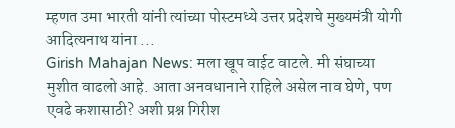म्हणत उमा भारती यांनी त्यांच्या पोस्टमध्ये उत्तर प्रदेशचे मुख्यमंत्री योगी आदित्यनाथ यांना ...
Girish Mahajan News: मला खूप वाईट वाटले. मी संघाच्या मुशीत वाढलो आहे. आता अनवधानाने राहिले असेल नाव घेणे, पण एवढे कशासाठी? अशी प्रश्न गिरीश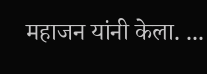महाजन यांनी केला. ...